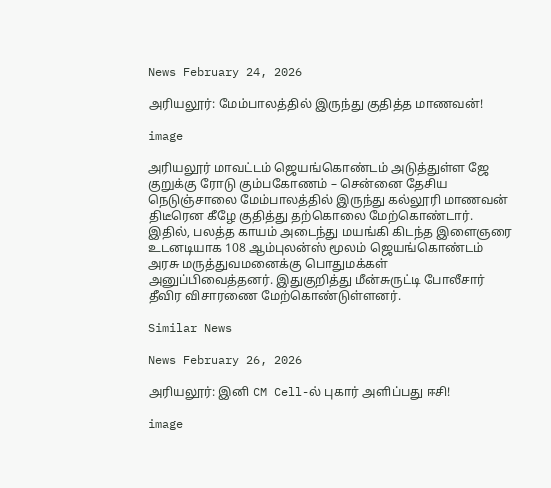News February 24, 2026

அரியலூர்: மேம்பாலத்தில் இருந்து குதித்த மாணவன்!

image

அரியலூர் மாவட்டம் ஜெயங்கொண்டம் அடுத்துள்ள ஜே குறுக்கு ரோடு கும்பகோணம் – சென்னை தேசிய நெடுஞ்சாலை மேம்பாலத்தில் இருந்து கல்லூரி மாணவன் திடீரென கீழே குதித்து தற்கொலை மேற்கொண்டார். இதில், பலத்த காயம் அடைந்து மயங்கி கிடந்த இளைஞரை உடனடியாக 108 ஆம்புலன்ஸ் மூலம் ஜெயங்கொண்டம் அரசு மருத்துவமனைக்கு பொதுமக்கள் அனுப்பிவைத்தனர். இதுகுறித்து மீன்சுருட்டி போலீசார் தீவிர விசாரணை மேற்கொண்டுள்ளனர்.

Similar News

News February 26, 2026

அரியலூர்: இனி CM Cell-ல் புகார் அளிப்பது ஈசி!

image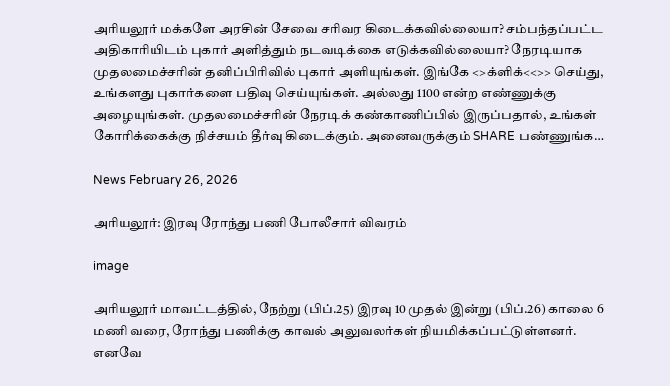அரியலூர் மக்களே அரசின் சேவை சரிவர கிடைக்கவில்லையா? சம்பந்தப்பட்ட அதிகாரியிடம் புகார் அளித்தும் நடவடிக்கை எடுக்கவில்லையா? நேரடியாக முதலமைச்சரின் தனிப்பிரிவில் புகார் அளியுங்கள். இங்கே <>க்ளிக்<<>> செய்து, உங்களது புகார்களை பதிவு செய்யுங்கள். அல்லது 1100 என்ற எண்ணுக்கு அழையுங்கள். முதலமைச்சரின் நேரடிக் கண்காணிப்பில் இருப்பதால், உங்கள் கோரிக்கைக்கு நிச்சயம் தீர்வு கிடைக்கும். அனைவருக்கும் SHARE பண்ணுங்க…

News February 26, 2026

அரியலூர்: இரவு ரோந்து பணி போலீசார் விவரம்

image

அரியலூர் மாவட்டத்தில், நேற்று (பிப்.25) இரவு 10 முதல் இன்று (பிப்.26) காலை 6 மணி வரை, ரோந்து பணிக்கு காவல் அலுவலர்கள் நியமிக்கப்பட்டுள்ளனர். எனவே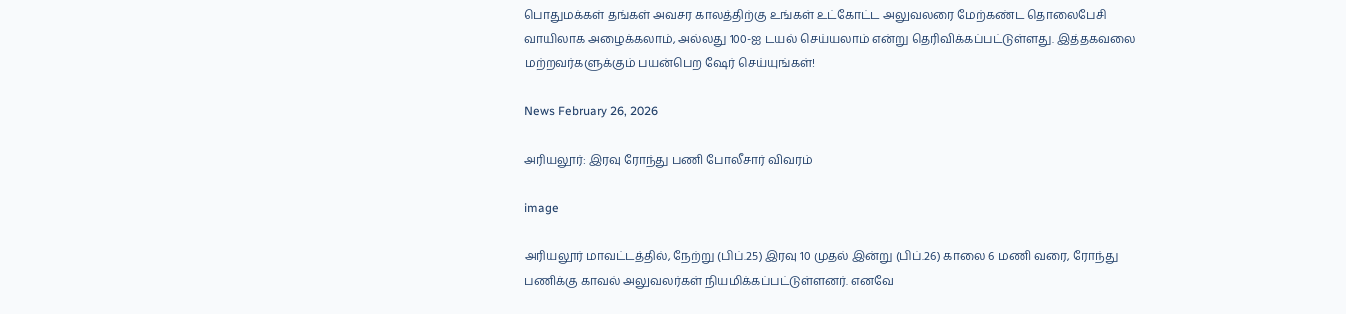பொதுமக்கள் தங்கள் அவசர காலத்திற்கு உங்கள் உட்கோட்ட அலுவலரை மேற்கண்ட தொலைபேசி வாயிலாக அழைக்கலாம், அல்லது 100-ஐ டயல் செய்யலாம் என்று தெரிவிக்கப்பட்டுள்ளது. இத்தகவலை மற்றவர்களுக்கும் பயன்பெற ஷேர் செய்யுங்கள்!

News February 26, 2026

அரியலூர்: இரவு ரோந்து பணி போலீசார் விவரம்

image

அரியலூர் மாவட்டத்தில், நேற்று (பிப்.25) இரவு 10 முதல் இன்று (பிப்.26) காலை 6 மணி வரை, ரோந்து பணிக்கு காவல் அலுவலர்கள் நியமிக்கப்பட்டுள்ளனர். எனவே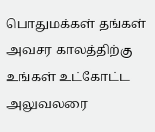பொதுமக்கள் தங்கள் அவசர காலத்திற்கு உங்கள் உட்கோட்ட அலுவலரை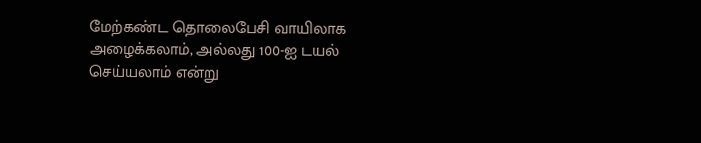மேற்கண்ட தொலைபேசி வாயிலாக அழைக்கலாம், அல்லது 100-ஐ டயல் செய்யலாம் என்று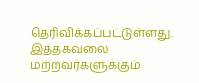தெரிவிக்கப்பட்டுள்ளது. இத்தகவலை மற்றவர்களுக்கும்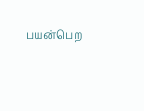பயன்பெற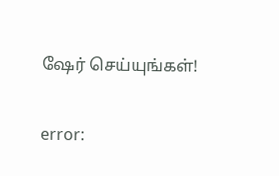ஷேர் செய்யுங்கள்!

error: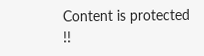Content is protected !!